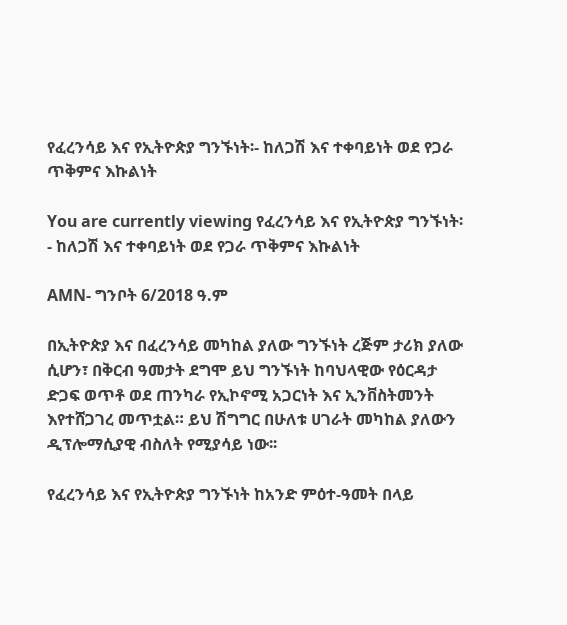የፈረንሳይ እና የኢትዮጵያ ግንኙነት፡- ከለጋሽ እና ተቀባይነት ወደ የጋራ ጥቅምና እኩልነት

You are currently viewing የፈረንሳይ እና የኢትዮጵያ ግንኙነት፡- ከለጋሽ እና ተቀባይነት ወደ የጋራ ጥቅምና እኩልነት

AMN- ግንቦት 6/2018 ዓ.ም

በኢትዮጵያ እና በፈረንሳይ መካከል ያለው ግንኙነት ረጅም ታሪክ ያለው ሲሆን፣ በቅርብ ዓመታት ደግሞ ይህ ግንኙነት ከባህላዊው የዕርዳታ ድጋፍ ወጥቶ ወደ ጠንካራ የኢኮኖሚ አጋርነት እና ኢንቨስትመንት እየተሸጋገረ መጥቷል። ይህ ሽግግር በሁለቱ ሀገራት መካከል ያለውን ዲፕሎማሲያዊ ብስለት የሚያሳይ ነው፡፡

የፈረንሳይ እና የኢትዮጵያ ግንኙነት ከአንድ ምዕተ-ዓመት በላይ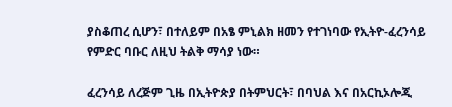ያስቆጠረ ሲሆን፣ በተለይም በአፄ ምኒልክ ዘመን የተገነባው የኢትዮ-ፈረንሳይ የምድር ባቡር ለዚህ ትልቅ ማሳያ ነው።

ፈረንሳይ ለረጅም ጊዜ በኢትዮጵያ በትምህርት፣ በባህል እና በአርኪኦሎጂ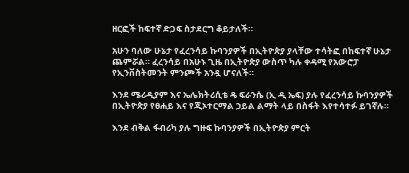ዘርፎች ከፍተኛ ድጋፍ ስታደርግ ቆይታለች።

አሁን ባለው ሁኔታ የፈረንሳይ ኩባንያዎች በኢትዮጵያ ያላቸው ተሳትፎ በከፍተኛ ሁኔታ ጨምሯል። ፈረንሳይ በአሁኑ ጊዜ በኢትዮጵያ ውስጥ ካሉ ቀዳሚ የአውሮፓ የኢንቨስትመንት ምንጮች አንዷ ሆናለች።

እንደ ሜሪዲያም እና ኤሌክትሪሲቴ ዴ ፍራንሴ (ኢ ዲ ኤፍ) ያሉ የፈረንሳይ ኩባንያዎች በኢትዮጵያ የፀሐይ እና የጂኦተርማል ኃይል ልማት ላይ በስፋት እየተሳተፉ ይገኛሉ።

እንደ ብቅል ፋብሪካ ያሉ ግዙፍ ኩባንያዎች በኢትዮጵያ ምርት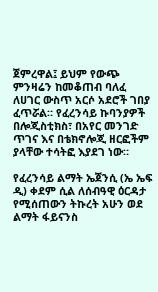ጀምረዋል፤ ይህም የውጭ ምንዛሬን ከመቆጠብ ባለፈ ለሀገር ውስጥ አርሶ አደሮች ገበያ ፈጥሯል። የፈረንሳይ ኩባንያዎች በሎጂስቲክስ፣ በአየር መንገድ ጥገና እና በቴክኖሎጂ ዘርፎችም ያላቸው ተሳትፎ እያደገ ነው።

የፈረንሳይ ልማት ኤጀንሲ (ኤ ኤፍ ዲ) ቀደም ሲል ለሰብዓዊ ዕርዳታ የሚሰጠውን ትኩረት አሁን ወደ ልማት ፋይናንስ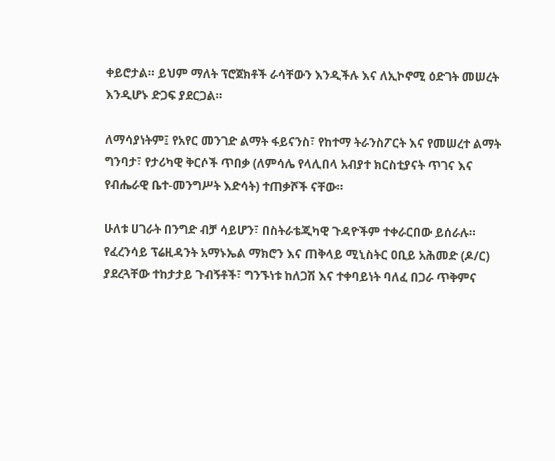ቀይሮታል። ይህም ማለት ፕሮጀክቶች ራሳቸውን እንዲችሉ እና ለኢኮኖሚ ዕድገት መሠረት እንዲሆኑ ድጋፍ ያደርጋል።

ለማሳያነትም፤ የአየር መንገድ ልማት ፋይናንስ፣ የከተማ ትራንስፖርት እና የመሠረተ ልማት ግንባታ፣ የታሪካዊ ቅርሶች ጥበቃ (ለምሳሌ የላሊበላ አብያተ ክርስቲያናት ጥገና እና የብሔራዊ ቤተ-መንግሥት እድሳት) ተጠቃሾች ናቸው።

ሁለቱ ሀገራት በንግድ ብቻ ሳይሆን፣ በስትራቴጂካዊ ጉዳዮችም ተቀራርበው ይሰራሉ። የፈረንሳይ ፕሬዚዳንት አማኑኤል ማክሮን እና ጠቅላይ ሚኒስትር ዐቢይ አሕመድ (ዶ/ር) ያደረጓቸው ተከታታይ ጉብኝቶች፣ ግንኙነቱ ከለጋሽ እና ተቀባይነት ባለፈ በጋራ ጥቅምና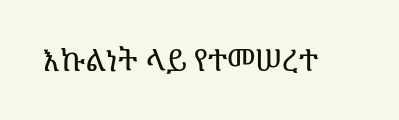እኩልነት ላይ የተመሠረተ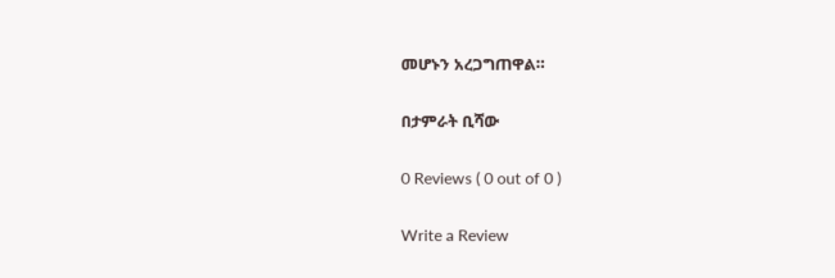መሆኑን አረጋግጠዋል።

በታምራት ቢሻው

0 Reviews ( 0 out of 0 )

Write a Review